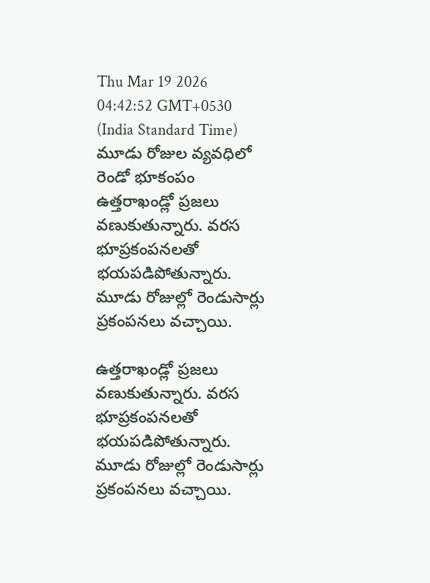Thu Mar 19 2026 04:42:52 GMT+0530 (India Standard Time)
మూడు రోజుల వ్యవధిలో రెండో భూకంపం
ఉత్తరాఖండ్లో ప్రజలు వణుకుతున్నారు. వరస భూప్రకంపనలతో భయపడిపోతున్నారు. మూడు రోజుల్లో రెండుసార్లు ప్రకంపనలు వచ్చాయి.

ఉత్తరాఖండ్లో ప్రజలు వణుకుతున్నారు. వరస భూప్రకంపనలతో భయపడిపోతున్నారు. మూడు రోజుల్లో రెండుసార్లు ప్రకంపనలు వచ్చాయి.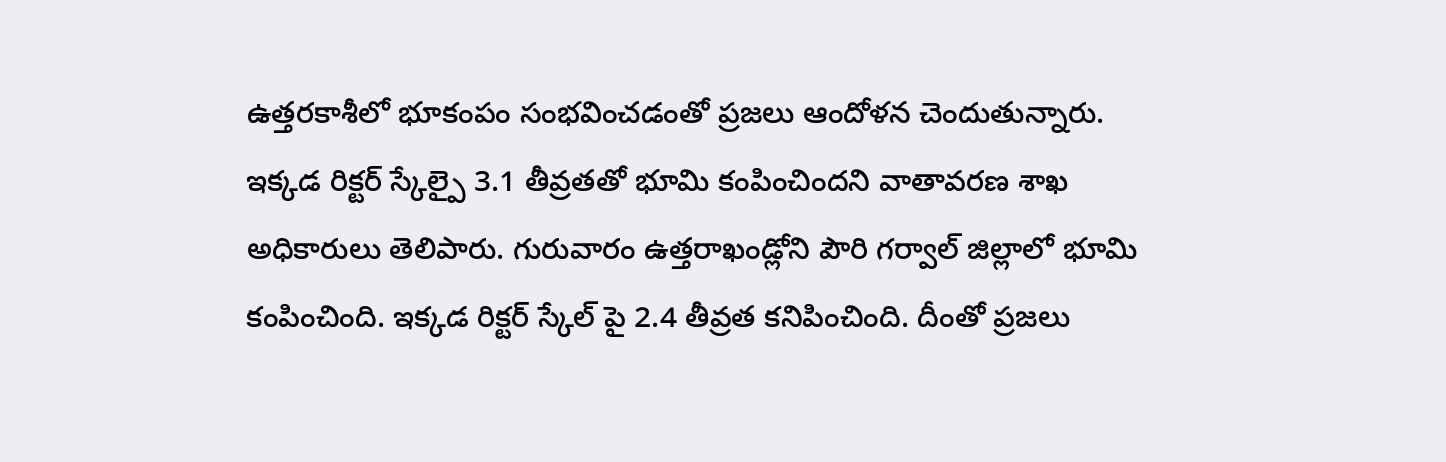ఉత్తరకాశీలో భూకంపం సంభవించడంతో ప్రజలు ఆందోళన చెందుతున్నారు. ఇక్కడ రిక్టర్ స్కేల్పై 3.1 తీవ్రతతో భూమి కంపించిందని వాతావరణ శాఖ అధికారులు తెలిపారు. గురువారం ఉత్తరాఖండ్లోని పౌరి గర్వాల్ జిల్లాలో భూమి కంపించింది. ఇక్కడ రిక్టర్ స్కేల్ పై 2.4 తీవ్రత కనిపించింది. దీంతో ప్రజలు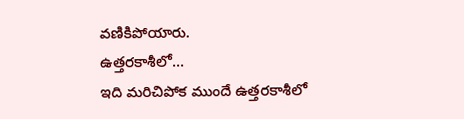వణికిపోయారు.
ఉత్తరకాశీలో...
ఇది మరిచిపోక ముందే ఉత్తరకాశీలో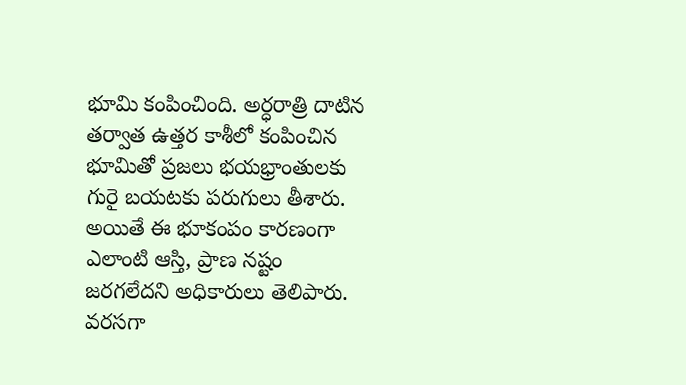భూమి కంపించింది. అర్ధరాత్రి దాటిన తర్వాత ఉత్తర కాశీలో కంపించిన భూమితో ప్రజలు భయభ్రాంతులకు గురై బయటకు పరుగులు తీశారు. అయితే ఈ భూకంపం కారణంగా ఎలాంటి ఆస్తి, ప్రాణ నష్టం జరగలేదని అధికారులు తెలిపారు. వరసగా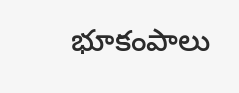భూకంపాలు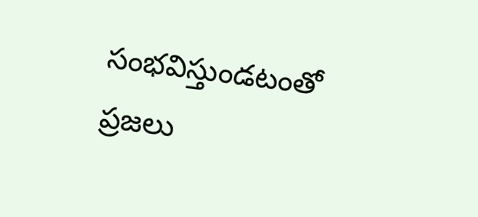సంభవిస్తుండటంతో ప్రజలు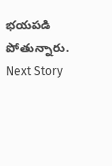భయపడి పోతున్నారు.
Next Story